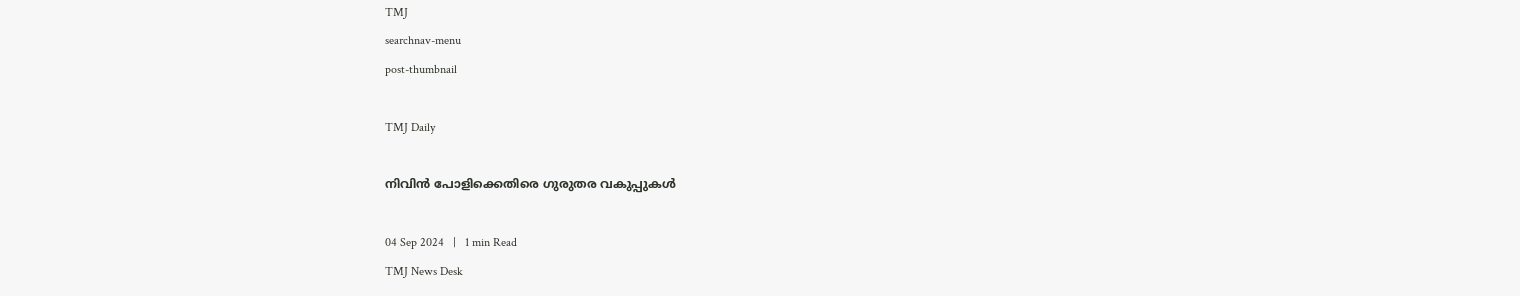TMJ
searchnav-menu
post-thumbnail

TMJ Daily

നിവിൻ പോളിക്കെതിരെ ഗുരുതര വകുപ്പുകൾ

04 Sep 2024   |   1 min Read
TMJ News Desk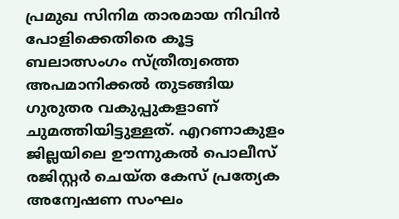പ്രമുഖ സിനിമ താരമായ നിവിൻ പോളിക്കെതിരെ കൂട്ട ബലാത്സംഗം സ്ത്രീത്വത്തെ അപമാനിക്കൽ തുടങ്ങിയ ഗുരുതര വകുപ്പുകളാണ് ചുമത്തിയിട്ടുള്ളത്. എറണാകുളം ജില്ലയിലെ ഊന്നുകൽ പൊലീസ് രജിസ്റ്റർ ചെയ്ത കേസ് പ്രത്യേക അന്വേഷണ സംഘം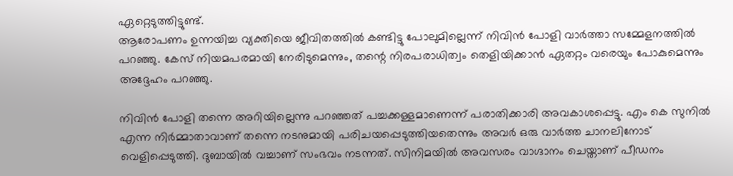ഏറ്റെടുത്തിട്ടുണ്ട്.
ആരോപണം ഉന്നയിച്ച വ്യക്തിയെ ജീവിതത്തിൽ കണ്ടിട്ടു പോലുമില്ലെന്ന് നിവിൻ പോളി വാർത്താ സമ്മേളനത്തിൽ പറഞ്ഞു. കേസ് നിയമപരമായി നേരിടുമെന്നും, തന്റെ നിരപരാധിത്വം തെളിയിക്കാൻ ഏതറ്റം വരെയും പോകുമെന്നും അദ്ദേഹം പറഞ്ഞു.

നിവിൻ പോളി തന്നെ അറിയില്ലെന്നു പറഞ്ഞത് പച്ചക്കള്ളമാണെന്ന് പരാതിക്കാരി അവകാശപ്പെട്ടു. എം കെ സുനിൽ എന്ന നിർമ്മാതാവാണ് തന്നെ നടനുമായി പരിചയപ്പെടുത്തിയതെന്നും അവർ ഒരു വാർത്ത ചാനലിനോട് വെളിപ്പെടുത്തി. ദുബായിൽ വച്ചാണ് സംഭവം നടന്നത്. സിനിമയിൽ അവസരം വാഗ്ദാനം ചെയ്താണ് പീഡനം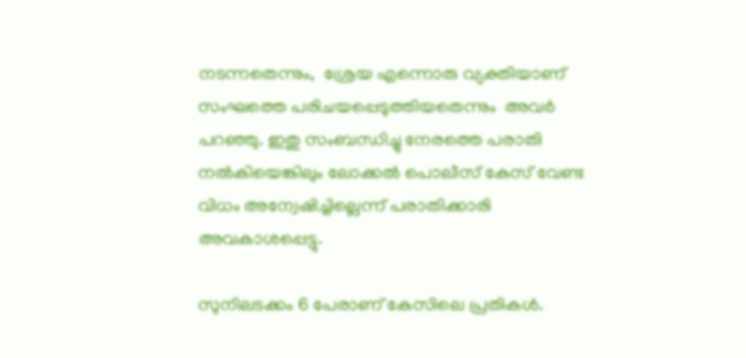നടന്നതെന്നും,  ശ്രേയ എന്നൊരു വ്യക്തിയാണ് സംഘത്തെ പരിചയപ്പെടുത്തിയതെന്നും  അവർ പറഞ്ഞു. ഇതു സംബന്ധിച്ചു നേരത്തെ പരാതി നൽകിയെങ്കിലും ലോക്കൽ പൊലീസ് കേസ് വേണ്ട വിധം അന്വേഷിച്ചില്ലെന്ന് പരാതിക്കാരി അവകാശപ്പെട്ടു.

സുനിലടക്കം 6 പേരാണ് കേസിലെ പ്രതികൾ.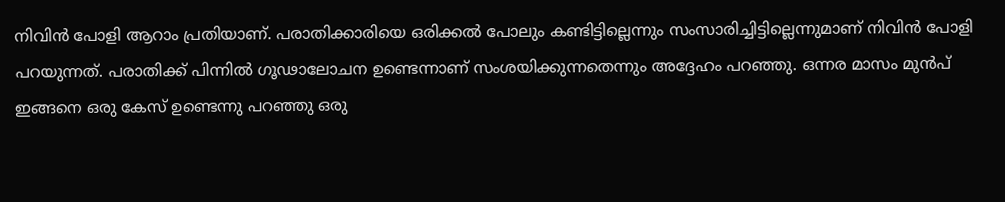നിവിൻ പോളി ആറാം പ്രതിയാണ്. പരാതിക്കാരിയെ ഒരിക്കൽ പോലും കണ്ടിട്ടില്ലെന്നും സംസാരിച്ചിട്ടില്ലെന്നുമാണ് നിവിൻ പോളി പറയുന്നത്. പരാതിക്ക് പിന്നിൽ ഗൂഢാലോചന ഉണ്ടെന്നാണ് സംശയിക്കുന്നതെന്നും അദ്ദേഹം പറഞ്ഞു. ഒന്നര മാസം മുൻപ് ഇങ്ങനെ ഒരു കേസ് ഉണ്ടെന്നു പറഞ്ഞു ഒരു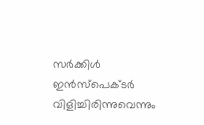സർക്കിൾ ഇൻസ്‌പെക്ടർ വിളിച്ചിരിന്നുവെന്നും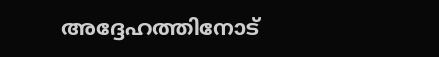അദ്ദേഹത്തിനോട്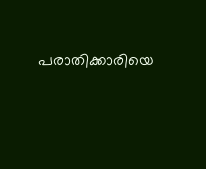പരാതിക്കാരിയെ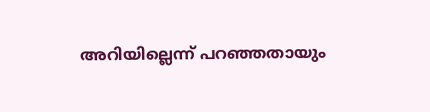അറിയില്ലെന്ന് പറഞ്ഞതായും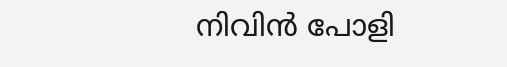നിവിൻ പോളി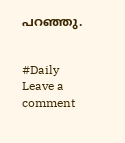പറഞ്ഞു.


#Daily
Leave a comment